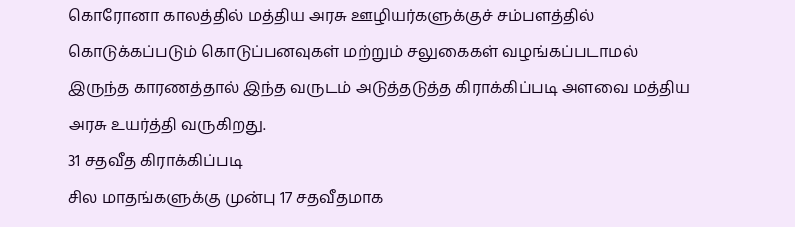கொரோனா காலத்தில் மத்திய அரசு ஊழியர்களுக்குச் சம்பளத்தில் கொடுக்கப்படும் கொடுப்பனவுகள் மற்றும் சலுகைகள் வழங்கப்படாமல் இருந்த காரணத்தால் இந்த வருடம் அடுத்தடுத்த கிராக்கிப்படி அளவை மத்திய அரசு உயர்த்தி வருகிறது.
31 சதவீத கிராக்கிப்படி
சில மாதங்களுக்கு முன்பு 17 சதவீதமாக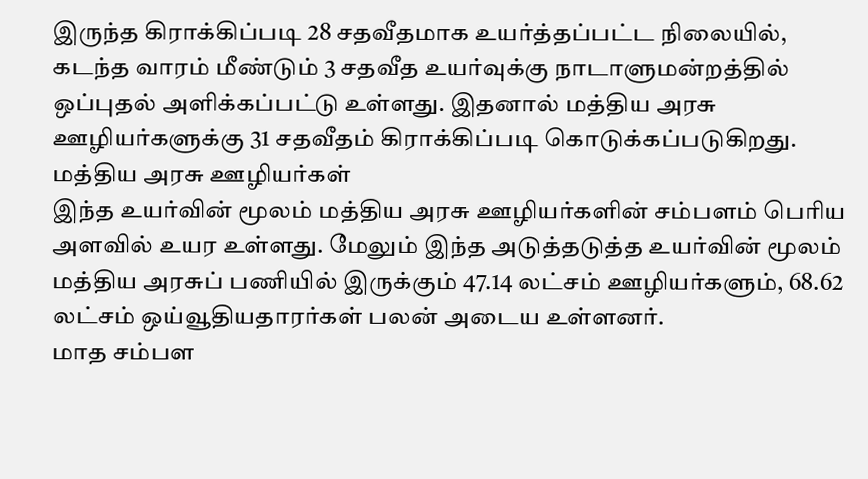இருந்த கிராக்கிப்படி 28 சதவீதமாக உயர்த்தப்பட்ட நிலையில், கடந்த வாரம் மீண்டும் 3 சதவீத உயர்வுக்கு நாடாளுமன்றத்தில் ஒப்புதல் அளிக்கப்பட்டு உள்ளது. இதனால் மத்திய அரசு ஊழியர்களுக்கு 31 சதவீதம் கிராக்கிப்படி கொடுக்கப்படுகிறது.
மத்திய அரசு ஊழியர்கள்
இந்த உயர்வின் மூலம் மத்திய அரசு ஊழியர்களின் சம்பளம் பெரிய அளவில் உயர உள்ளது. மேலும் இந்த அடுத்தடுத்த உயர்வின் மூலம் மத்திய அரசுப் பணியில் இருக்கும் 47.14 லட்சம் ஊழியர்களும், 68.62 லட்சம் ஒய்வூதியதாரர்கள் பலன் அடைய உள்ளனர்.
மாத சம்பள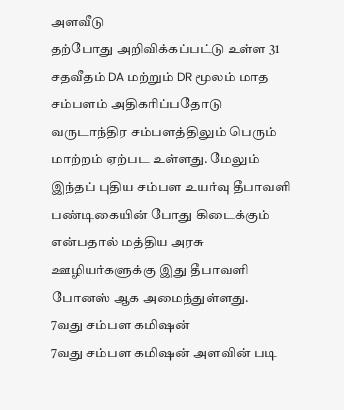அளவீடு
தற்போது அறிவிக்கப்பட்டு உள்ள 31 சதவீதம் DA மற்றும் DR மூலம் மாத சம்பளம் அதிகரிப்பதோடு வருடாந்திர சம்பளத்திலும் பெரும் மாற்றம் ஏற்பட உள்ளது. மேலும் இந்தப் புதிய சம்பள உயர்வு தீபாவளி பண்டிகையின் போது கிடைக்கும் என்பதால் மத்திய அரசு ஊழியர்களுக்கு இது தீபாவளி போனஸ் ஆக அமைந்துள்ளது.
7வது சம்பள கமிஷன்
7வது சம்பள கமிஷன் அளவின் படி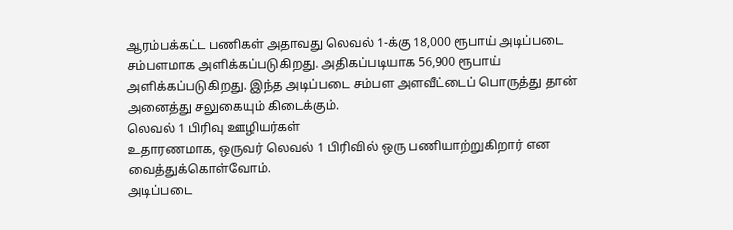ஆரம்பக்கட்ட பணிகள் அதாவது லெவல் 1-க்கு 18,000 ரூபாய் அடிப்படை சம்பளமாக அளிக்கப்படுகிறது. அதிகப்படியாக 56,900 ரூபாய் அளிக்கப்படுகிறது. இந்த அடிப்படை சம்பள அளவீட்டைப் பொருத்து தான் அனைத்து சலுகையும் கிடைக்கும்.
லெவல் 1 பிரிவு ஊழியர்கள்
உதாரணமாக, ஒருவர் லெவல் 1 பிரிவில் ஒரு பணியாற்றுகிறார் என வைத்துக்கொள்வோம்.
அடிப்படை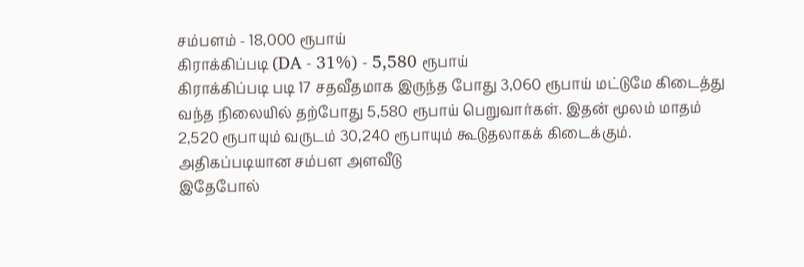சம்பளம் - 18,000 ரூபாய்
கிராக்கிப்படி (DA - 31%) - 5,580 ரூபாய்
கிராக்கிப்படி படி 17 சதவீதமாக இருந்த போது 3,060 ரூபாய் மட்டுமே கிடைத்து வந்த நிலையில் தற்போது 5,580 ரூபாய் பெறுவார்கள். இதன் மூலம் மாதம் 2,520 ரூபாயும் வருடம் 30,240 ரூபாயும் கூடுதலாகக் கிடைக்கும்.
அதிகப்படியான சம்பள அளவீடு
இதேபோல்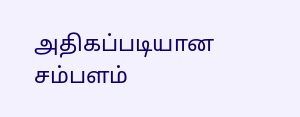அதிகப்படியான சம்பளம்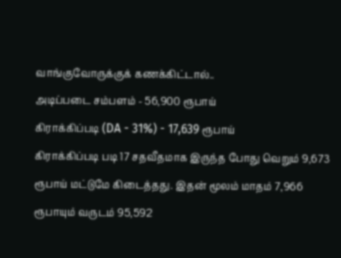வாங்குவோருக்குக் கணக்கிட்டால்..
அடிப்படை சம்பளம் - 56,900 ரூபாய்
கிராக்கிப்படி (DA - 31%) - 17,639 ரூபாய்
கிராக்கிப்படி படி 17 சதவீதமாக இருந்த போது வெறும் 9,673 ரூபாய் மட்டுமே கிடைத்தது. இதன் மூலம் மாதம் 7,966 ரூபாயும் வருடம் 95,592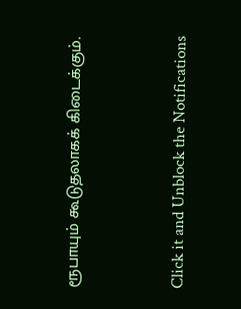ரூபாயும் கூடுதலாகக் கிடைக்கும்.


Click it and Unblock the Notifications